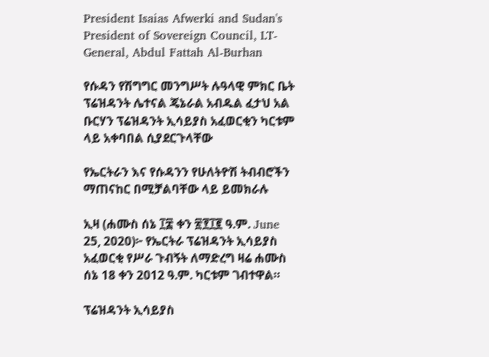President Isaias Afwerki and Sudan's President of Sovereign Council, LT-General, Abdul Fattah Al-Burhan

የሱዳን የሽግግር መንግሥት ሉዓላዊ ምክር ቤት ፕሬዝዳንት ሌተናል ጄኔራል አብዱል ፈታህ አል ቡርሃን ፕሬዝዳንት ኢሳይያስ አፈወርቂን ካርቱም ላይ አቀባበል ሲያደርጉላቸው

የኤርትራን እና የሱዳንን የሁለትዮሽ ትብብሮችን ማጠናከር በሚቻልባቸው ላይ ይመክራሉ

ኢዛ (ሐሙስ ሰኔ ፲፰ ቀን ፳፻፲፪ ዓ.ም. June 25, 2020)፦ የኤርትራ ፕሬዝዳንት ኢሳይያስ አፈወርቂ የሥራ ጉብኝት ለማድረግ ዛሬ ሐሙስ ሰኔ 18 ቀን 2012 ዓ.ም. ካርቱም ገብተዋል።

ፕሬዝዳንት ኢሳይያስ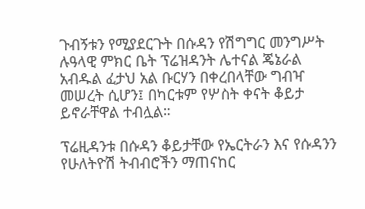ጉብኝቱን የሚያደርጉት በሱዳን የሽግግር መንግሥት ሉዓላዊ ምክር ቤት ፕሬዝዳንት ሌተናል ጄኔራል አብዱል ፈታህ አል ቡርሃን በቀረበላቸው ግብዣ መሠረት ሲሆን፤ በካርቱም የሦስት ቀናት ቆይታ ይኖራቸዋል ተብሏል።

ፕሬዚዳንቱ በሱዳን ቆይታቸው የኤርትራን እና የሱዳንን የሁለትዮሽ ትብብሮችን ማጠናከር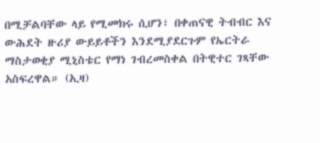በሚቻልባቸው ላይ የሚመክሩ ሲሆን፣ በቀጠናዊ ትብብር እና ውሕደት ዙሪያ ውይይቶችን እንደሚያደርጉም የኤርትራ ማስታወቂያ ሚኒስቴር የማነ ገብረመስቀል በትዊተር ገጻቸው አስፍረዋል። (ኢዛ)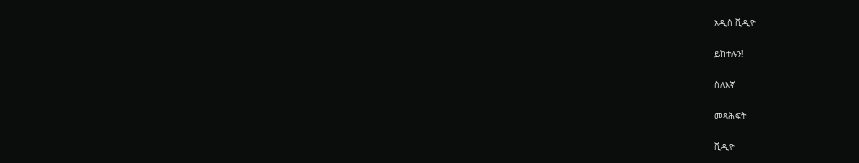አዲስ ቪዲዮ

ይከተሉን!

ስለእኛ

መጻሕፍት

ቪዲዮ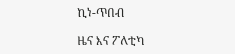ኪነ-ጥበብ

ዜና እና ፖለቲካ